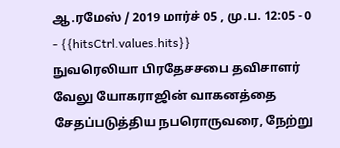ஆ.ரமேஸ் / 2019 மார்ச் 05 , மு.ப. 12:05 - 0 - {{hitsCtrl.values.hits}}
நுவரெலியா பிரதேசசபை தவிசாளர் வேலு யோகராஜின் வாகனத்தை சேதப்படுத்திய நபரொருவரை, நேற்று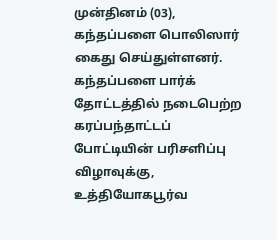முன்தினம் (03), கந்தப்பளை பொலிஸார் கைது செய்துள்ளனர்.
கந்தப்பளை பார்க் தோட்டத்தில் நடைபெற்ற கரப்பந்தாட்டப் போட்டியின் பரிசளிப்பு விழாவுக்கு, உத்தியோகபூர்வ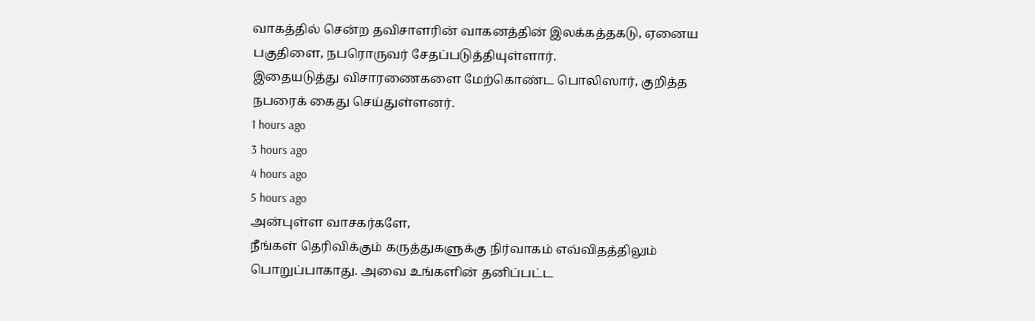வாகத்தில் சென்ற தவிசாளரின் வாகனத்தின் இலக்கத்தகடு, ஏனைய பகுதிளை, நபரொருவர் சேதப்படுத்தியுள்ளார்.
இதையடுத்து விசாரணைகளை மேற்கொண்ட பொலிஸார், குறித்த நபரைக் கைது செய்துள்ளனர்.
1 hours ago
3 hours ago
4 hours ago
5 hours ago
அன்புள்ள வாசகர்களே,
நீங்கள் தெரிவிக்கும் கருத்துகளுக்கு நிர்வாகம் எவ்விதத்திலும் பொறுப்பாகாது. அவை உங்களின் தனிப்பட்ட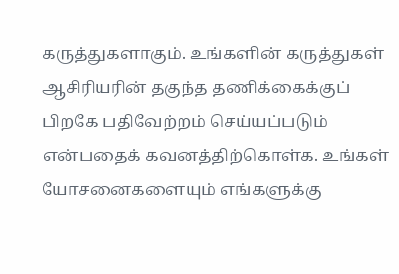கருத்துகளாகும். உங்களின் கருத்துகள் ஆசிரியரின் தகுந்த தணிக்கைக்குப் பிறகே பதிவேற்றம் செய்யப்படும் என்பதைக் கவனத்திற்கொள்க. உங்கள் யோசனைகளையும் எங்களுக்கு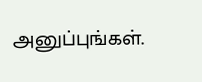அனுப்புங்கள்.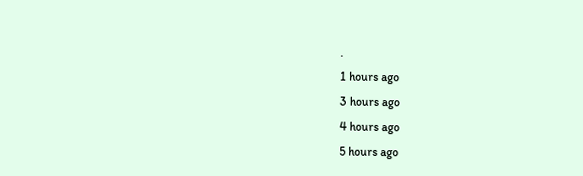.
1 hours ago
3 hours ago
4 hours ago
5 hours ago